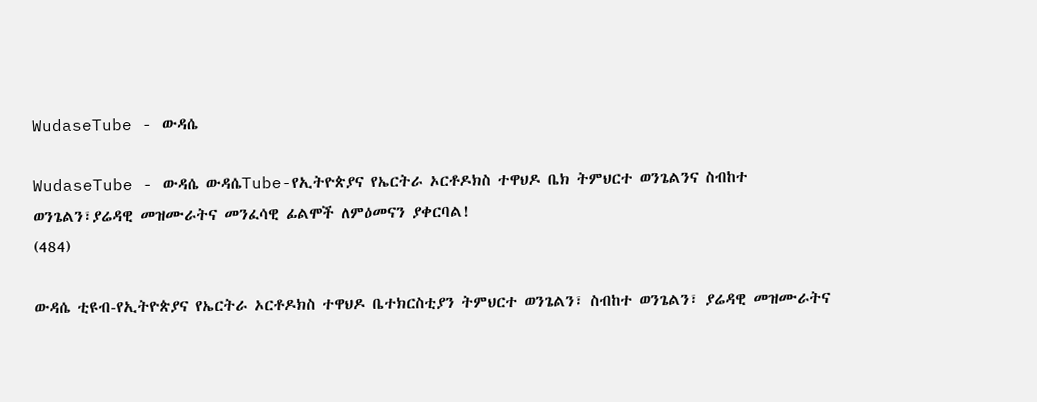WudaseTube - ውዳሴ

WudaseTube - ውዳሴ ውዳሴTube-የኢትዮጵያና የኤርትራ ኦርቶዶክስ ተዋህዶ ቤክ ትምህርተ ወንጌልንና ስብከተ ወንጌልን፣ያሬዳዊ መዝሙራትና መንፈሳዊ ፊልሞች ለምዕመናን ያቀርባል!
(484)

ውዳሴ ቲዩብ-የኢትዮጵያና የኤርትራ ኦርቶዶክስ ተዋህዶ ቤተክርስቲያን ትምህርተ ወንጌልን፣ ስብከተ ወንጌልን፣ ያሬዳዊ መዝሙራትና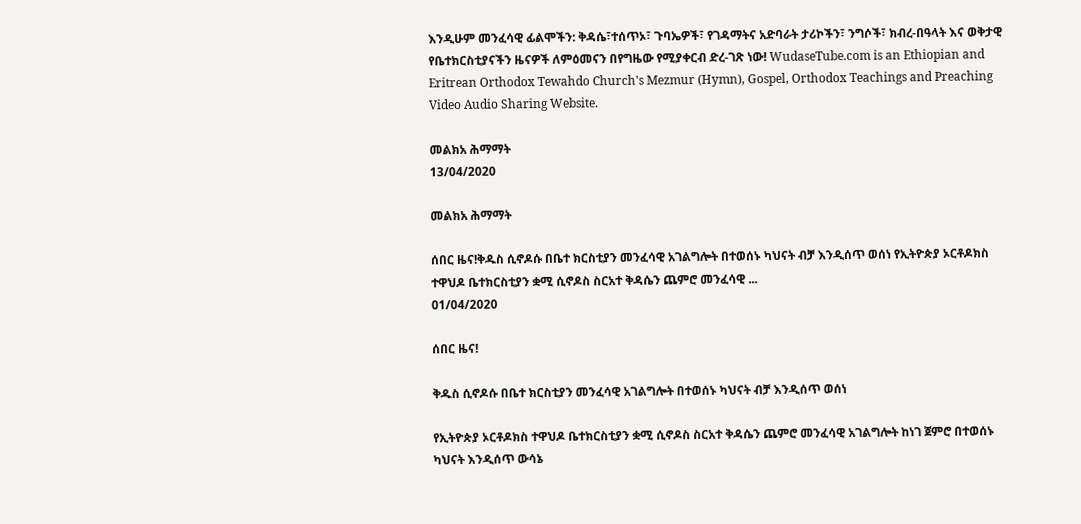እንዲሁም መንፈሳዊ ፊልሞችን: ቅዳሴ፣ተሰጥኦ፣ ጉባኤዎች፣ የገዳማትና አድባራት ታሪኮችን፣ ንግሶች፣ ክብረ-በዓላት እና ወቅታዊ የቤተክርስቲያናችን ዜናዎች ለምዕመናን በየግዜው የሚያቀርብ ድረ-ገጽ ነው! WudaseTube.com is an Ethiopian and Eritrean Orthodox Tewahdo Church's Mezmur (Hymn), Gospel, Orthodox Teachings and Preaching Video Audio Sharing Website.

መልክአ ሕማማት
13/04/2020

መልክአ ሕማማት

ሰበር ዜና!ቅዱስ ሲኖዶሱ በቤተ ክርስቲያን መንፈሳዊ አገልግሎት በተወሰኑ ካህናት ብቻ እንዲሰጥ ወሰነ የኢትዮጵያ ኦርቶዶክስ ተዋህዶ ቤተክርስቲያን ቋሚ ሲኖዶስ ስርአተ ቅዳሴን ጨምሮ መንፈሳዊ ...
01/04/2020

ሰበር ዜና!

ቅዱስ ሲኖዶሱ በቤተ ክርስቲያን መንፈሳዊ አገልግሎት በተወሰኑ ካህናት ብቻ እንዲሰጥ ወሰነ

የኢትዮጵያ ኦርቶዶክስ ተዋህዶ ቤተክርስቲያን ቋሚ ሲኖዶስ ስርአተ ቅዳሴን ጨምሮ መንፈሳዊ አገልግሎት ከነገ ጀምሮ በተወሰኑ ካህናት እንዲሰጥ ውሳኔ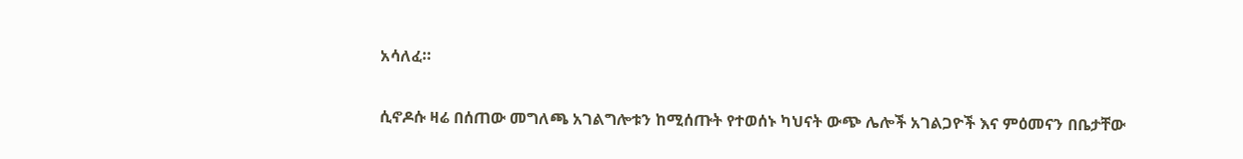አሳለፈ።

ሲኖዶሱ ዛሬ በሰጠው መግለጫ አገልግሎቱን ከሚሰጡት የተወሰኑ ካህናት ውጭ ሌሎች አገልጋዮች እና ምዕመናን በቤታቸው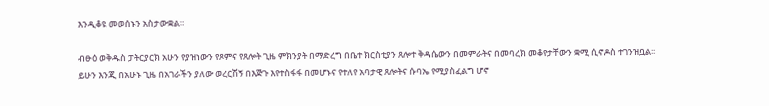እንዲቆዩ መወሰኑን አስታውቋል።

ብፁዕ ወቅዱስ ፓትርያርክ አሁን የያዝነውን የጾምና የጸሎት ጊዜ ምክንያት በማድረግ በቤተ ክርስቲያን ጸሎተ ቅዳሴውን በመምራትና በመባረክ መቆየታቸውን ቋሚ ሲኖዶስ ተገንዝቧል፡፡ ይሁን እንጂ በአሁኑ ጊዜ በአገራችን ያለው ወረርሽኝ በእጅጉ እየተስፋፋ በመሆኑና የተለየ አባታዊ ጸሎትና ሱባኤ የሚያስፈልግ ሆኖ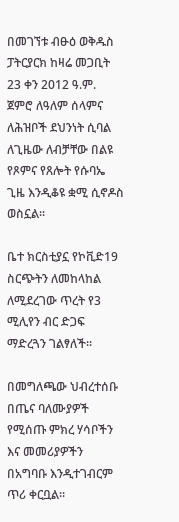በመገኘቱ ብፁዕ ወቅዱስ ፓትርያርክ ከዛሬ መጋቢት 23 ቀን 2012 ዓ.ም. ጀምሮ ለዓለም ሰላምና ለሕዝቦች ደህንነት ሲባል ለጊዜው ለብቻቸው በልዩ የጾምና የጸሎት የሱባኤ ጊዜ እንዲቆዩ ቋሚ ሲኖዶስ ወስኗል፡፡

ቤተ ክርስቲያኗ የኮቪድ19 ስርጭትን ለመከላከል ለሚደረገው ጥረት የ3 ሚሊየን ብር ድጋፍ ማድረጓን ገልፃለች።

በመግለጫው ህብረተሰቡ በጤና ባለሙያዎች የሚሰጡ ምክረ ሃሳቦችን እና መመሪያዎችን በአግባቡ እንዲተገብርም ጥሪ ቀርቧል።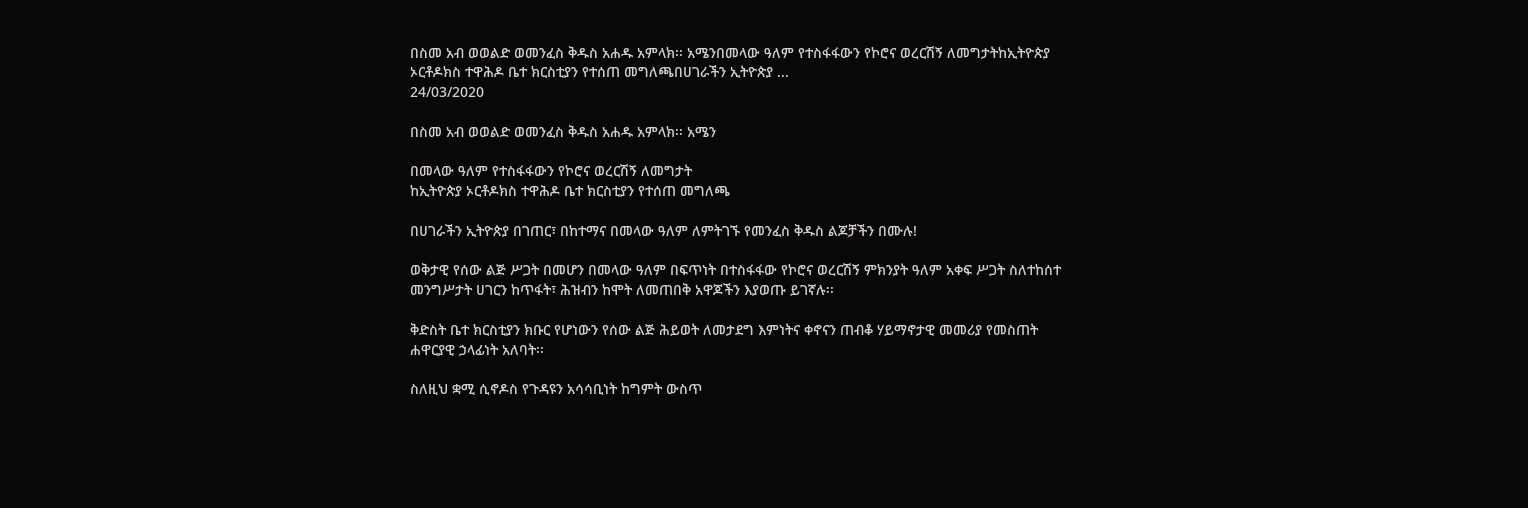በስመ አብ ወወልድ ወመንፈስ ቅዱስ አሐዱ አምላክ፡፡ አሜንበመላው ዓለም የተስፋፋውን የኮሮና ወረርሽኝ ለመግታትከኢትዮጵያ ኦርቶዶክስ ተዋሕዶ ቤተ ክርስቲያን የተሰጠ መግለጫበሀገራችን ኢትዮጵያ ...
24/03/2020

በስመ አብ ወወልድ ወመንፈስ ቅዱስ አሐዱ አምላክ፡፡ አሜን

በመላው ዓለም የተስፋፋውን የኮሮና ወረርሽኝ ለመግታት
ከኢትዮጵያ ኦርቶዶክስ ተዋሕዶ ቤተ ክርስቲያን የተሰጠ መግለጫ

በሀገራችን ኢትዮጵያ በገጠር፣ በከተማና በመላው ዓለም ለምትገኙ የመንፈስ ቅዱስ ልጆቻችን በሙሉ!

ወቅታዊ የሰው ልጅ ሥጋት በመሆን በመላው ዓለም በፍጥነት በተስፋፋው የኮሮና ወረርሽኝ ምክንያት ዓለም አቀፍ ሥጋት ስለተከሰተ መንግሥታት ሀገርን ከጥፋት፣ ሕዝብን ከሞት ለመጠበቅ አዋጆችን እያወጡ ይገኛሉ፡፡

ቅድስት ቤተ ክርስቲያን ክቡር የሆነውን የሰው ልጅ ሕይወት ለመታደግ እምነትና ቀኖናን ጠብቆ ሃይማኖታዊ መመሪያ የመስጠት ሐዋርያዊ ኃላፊነት አለባት፡፡

ስለዚህ ቋሚ ሲኖዶስ የጉዳዩን አሳሳቢነት ከግምት ውስጥ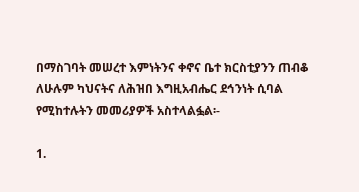በማስገባት መሠረተ እምነትንና ቀኖና ቤተ ክርስቲያንን ጠብቆ ለሁሉም ካህናትና ለሕዝበ እግዚአብሔር ደኅንነት ሲባል የሚከተሉትን መመሪያዎች አስተላልፏል፡-

1.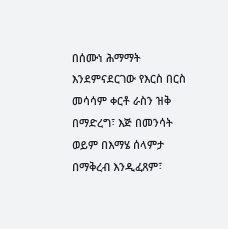በሰሙነ ሕማማት እንደምናደርገው የእርስ በርስ መሳሳም ቀርቶ ራስን ዝቅ በማድረግ፣ እጅ በመንሳት ወይም በእማሄ ሰላምታ በማቅረብ እንዲፈጸም፣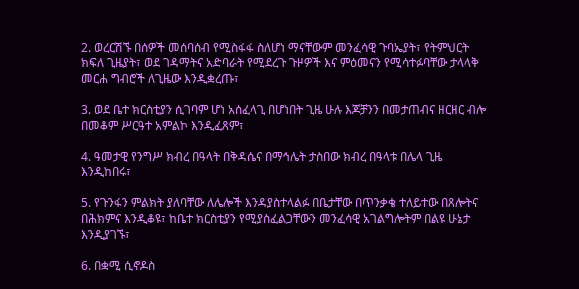2. ወረርሽኙ በሰዎች መሰባሰብ የሚስፋፋ ስለሆነ ማናቸውም መንፈሳዊ ጉባኤያት፣ የትምህርት ክፍለ ጊዜያት፣ ወደ ገዳማትና አድባራት የሚደረጉ ጉዞዎች እና ምዕመናን የሚሳተፉባቸው ታላላቅ መርሐ ግብሮች ለጊዜው እንዲቋረጡ፣

3. ወደ ቤተ ክርስቲያን ሲገባም ሆነ አሰፈላጊ በሆነበት ጊዜ ሁሉ እጆቻንን በመታጠብና ዘርዘር ብሎ በመቆም ሥርዓተ አምልኮ እንዲፈጸም፣

4. ዓመታዊ የንግሥ ክብረ በዓላት በቅዳሴና በማኅሌት ታስበው ክብረ በዓላቱ በሌላ ጊዜ እንዲከበሩ፣

5. የጉንፋን ምልክት ያለባቸው ለሌሎች እንዳያስተላልፉ በቤታቸው በጥንቃቄ ተለይተው በጸሎትና በሕክምና እንዲቆዩ፣ ከቤተ ክርስቲያን የሚያስፈልጋቸውን መንፈሳዊ አገልግሎትም በልዩ ሁኔታ እንዲያገኙ፣

6. በቋሚ ሲኖዶስ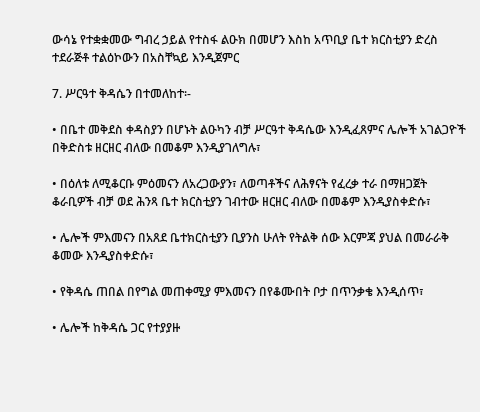ውሳኔ የተቋቋመው ግብረ ኃይል የተስፋ ልዑክ በመሆን እስከ አጥቢያ ቤተ ክርስቲያን ድረስ ተደራጅቶ ተልዕኮውን በአስቸኳይ እንዲጀምር

7. ሥርዓተ ቅዳሴን በተመለከተ፡-

• በቤተ መቅደስ ቀዳስያን በሆኑት ልዑካን ብቻ ሥርዓተ ቅዳሴው እንዲፈጸምና ሌሎች አገልጋዮች በቅድስቱ ዘርዘር ብለው በመቆም እንዲያገለግሉ፣

• በዕለቱ ለሚቆርቡ ምዕመናን ለአረጋውያን፣ ለወጣቶችና ለሕፃናት የፈረቃ ተራ በማዘጋጀት ቆራቢዎች ብቻ ወደ ሕንጻ ቤተ ክርስቲያን ገብተው ዘርዘር ብለው በመቆም እንዲያስቀድሱ፣

• ሌሎች ምእመናን በአጸደ ቤተክርስቲያን ቢያንስ ሁለት የትልቅ ሰው እርምጃ ያህል በመራራቅ ቆመው እንዲያስቀድሱ፣

• የቅዳሴ ጠበል በየግል መጠቀሚያ ምእመናን በየቆሙበት ቦታ በጥንቃቄ እንዲሰጥ፣

• ሌሎች ከቅዳሴ ጋር የተያያዙ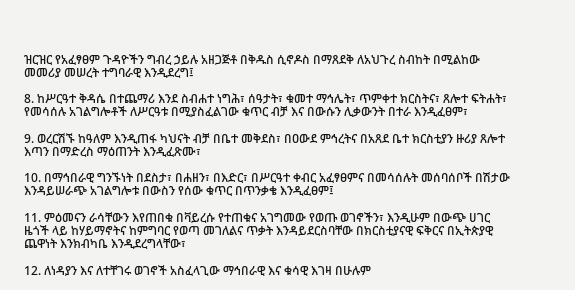ዝርዝር የአፈፃፀም ጉዳዮችን ግብረ ኃይሉ አዘጋጅቶ በቅዱስ ሲኖዶስ በማጸደቅ ለአህጉረ ስብከት በሚልከው መመሪያ መሠረት ተግባራዊ እንዲደረግ፤

8. ከሥርዓተ ቅዳሴ በተጨማሪ እንደ ስብሐተ ነግሕ፣ ሰዓታት፣ ቁመተ ማኅሌት፣ ጥምቀተ ክርስትና፣ ጸሎተ ፍትሐት፣ የመሳሰሉ አገልግሎቶች ለሥርዓቱ በሚያስፈልገው ቁጥር ብቻ እና በውሱን ሊቃውንት በተራ እንዲፈፀም፣

9. ወረርሽኙ ከዓለም እንዲጠፋ ካህናት ብቻ በቤተ መቅደስ፣ በዐውደ ምኅረትና በአጸደ ቤተ ክርስቲያን ዙሪያ ጸሎተ እጣን በማድረስ ማዕጠንት እንዲፈጽሙ፣

10. በማኅበራዊ ግንኙነት በደስታ፣ በሐዘን፣ በእድር፣ በሥርዓተ ቀብር አፈፃፀምና በመሳሰሉት መሰባሰቦች በሽታው እንዳይሠራጭ አገልግሎቱ በውስን የሰው ቁጥር በጥንቃቄ እንዲፈፀም፤

11. ምዕመናን ራሳቸውን እየጠበቁ በቫይረሱ የተጠቁና አገግመው የወጡ ወገኖችን፣ እንዲሁም በውጭ ሀገር ዜጎች ላይ ከሃይማኖትና ከምግባር የወጣ መገለልና ጥቃት እንዳይደርስባቸው በክርስቲያናዊ ፍቅርና በኢትጵያዊ ጨዋነት እንክብካቤ እንዲደረግላቸው፣

12. ለነዳያን እና ለተቸገሩ ወገኖች አስፈላጊው ማኅበራዊ እና ቁሳዊ እገዛ በሁሉም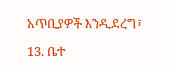አጥቢያዎች እንዲደረግ፣

13. ቤተ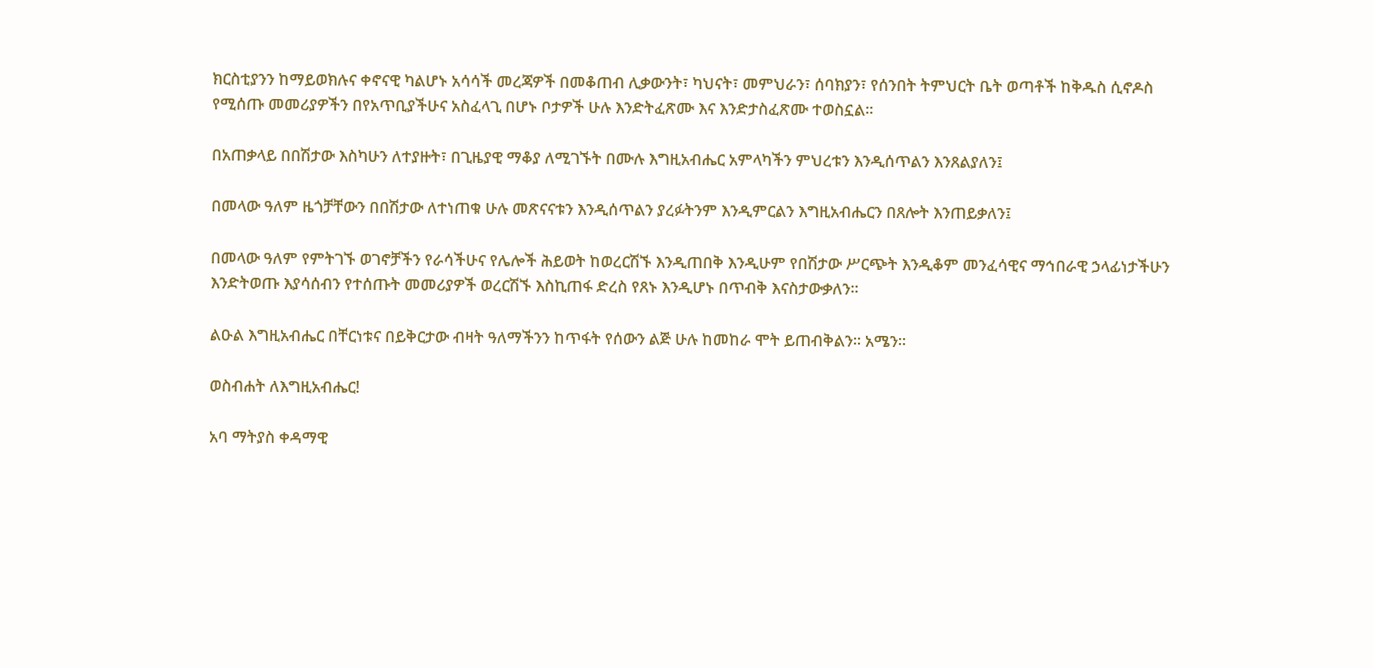ክርስቲያንን ከማይወክሉና ቀኖናዊ ካልሆኑ አሳሳች መረጃዎች በመቆጠብ ሊቃውንት፣ ካህናት፣ መምህራን፣ ሰባክያን፣ የሰንበት ትምህርት ቤት ወጣቶች ከቅዱስ ሲኖዶስ የሚሰጡ መመሪያዎችን በየአጥቢያችሁና አስፈላጊ በሆኑ ቦታዎች ሁሉ እንድትፈጽሙ እና እንድታስፈጽሙ ተወስኗል፡፡

በአጠቃላይ በበሽታው እስካሁን ለተያዙት፣ በጊዜያዊ ማቆያ ለሚገኙት በሙሉ እግዚአብሔር አምላካችን ምህረቱን እንዲሰጥልን እንጸልያለን፤

በመላው ዓለም ዜጎቻቸውን በበሽታው ለተነጠቁ ሁሉ መጽናናቱን እንዲሰጥልን ያረፉትንም እንዲምርልን እግዚአብሔርን በጸሎት እንጠይቃለን፤

በመላው ዓለም የምትገኙ ወገኖቻችን የራሳችሁና የሌሎች ሕይወት ከወረርሽኙ እንዲጠበቅ እንዲሁም የበሽታው ሥርጭት እንዲቆም መንፈሳዊና ማኅበራዊ ኃላፊነታችሁን እንድትወጡ እያሳሰብን የተሰጡት መመሪያዎች ወረርሽኙ እስኪጠፋ ድረስ የጸኑ እንዲሆኑ በጥብቅ እናስታውቃለን፡፡

ልዑል እግዚአብሔር በቸርነቱና በይቅርታው ብዛት ዓለማችንን ከጥፋት የሰውን ልጅ ሁሉ ከመከራ ሞት ይጠብቅልን፡፡ አሜን፡፡

ወስብሐት ለእግዚአብሔር!

አባ ማትያስ ቀዳማዊ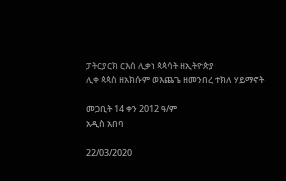ፓትርያርክ ርእሰ ሊቃነ ጳጳሳት ዘኢትዮጵያ
ሊቀ ጳጳስ ዘአክሱም ወእጨጌ ዘመንበረ ተክለ ሃይማኖት

መጋቢት 14 ቀን 2012 ዓ/ም
አዲስ አበባ

22/03/2020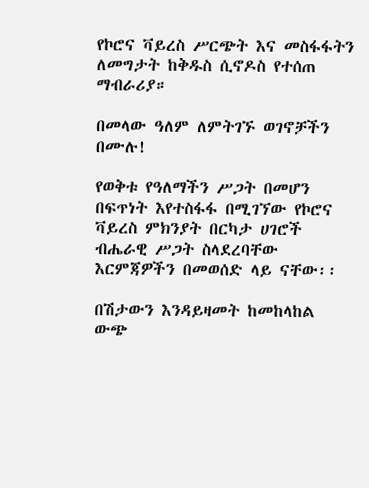የኮሮና ቫይረስ ሥርጭት እና መስፋፋትን ለመግታት ከቅዱስ ሲኖዶስ የተሰጠ ማብራሪያ።

በመላው ዓለም ለምትገኙ ወገኖቻችን በሙሉ!

የወቅቱ የዓለማችን ሥጋት በመሆን በፍጥነት እየተስፋፋ በሚገኘው የኮሮና ቫይረስ ምክንያት በርካታ ሀገሮች ብሔራዊ ሥጋት ስላደረባቸው እርምጃዎችን በመወሰድ ላይ ናቸው፡፡

በሽታውን እንዳይዛመት ከመከላከል ውጭ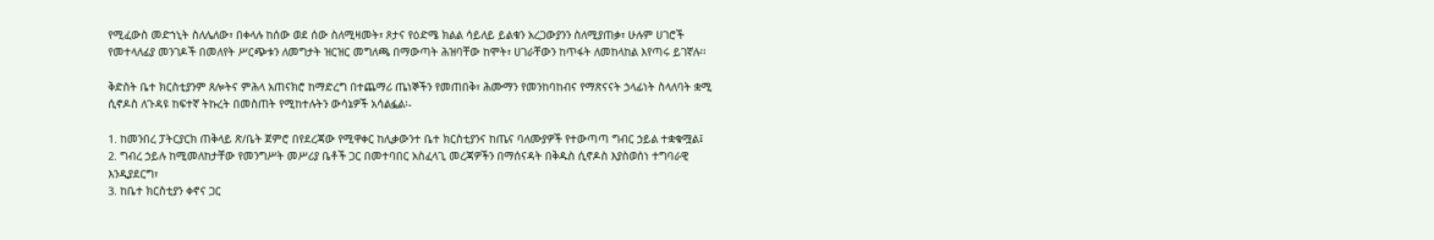የሚፈውስ መድኀኒት ስለሌለው፣ በቀላሉ ከሰው ወደ ሰው ስለሚዛመት፣ ጾታና የዕድሜ ክልል ሳይለይ ይልቁን አረጋውያንን ስለሚያጠቃ፣ ሁሉም ሀገሮች የመተላለፊያ መንገዶች በመለየት ሥርጭቱን ለመግታት ዝርዝር መግለጫ በማውጣት ሕዝባቸው ከሞት፣ ሀገራቸውን ከጥፋት ለመከላከል እየጣሩ ይገኛሉ፡፡

ቅድስት ቤተ ክርስቲያንም ጸሎትና ምሕላ አጠናክሮ ከማድረግ በተጨማሪ ጤነኞችን የመጠበቅ፣ ሕሙማን የመንከባከብና የማጽናናት ኃላፊነት ስላለባት ቋሚ ሲኖዶስ ለጉዳዩ ከፍተኛ ትኩረት በመስጠት የሚከተሉትን ውሳኔዎች አሳልፏል፡-

1. ከመንበረ ፓትርያርክ ጠቅላይ ጽ/ቤት ጀምሮ በየደረጃው የሚዋቀር ከሊቃውንተ ቤተ ክርስቲያንና ከጤና ባለሙያዎች የተውጣጣ ግብር ኃይል ተቋቁሟል፤
2. ግብረ ኃይሉ ከሚመለከታቸው የመንግሥት መሥሪያ ቤቶች ጋር በመተባበር አስፈላጊ መረጃዎችን በማሰናዳት በቅዱስ ሲኖዶስ እያስወሰነ ተግባራዊ እንዲያደርግ፣
3. ከቤተ ክርስቲያን ቀኖና ጋር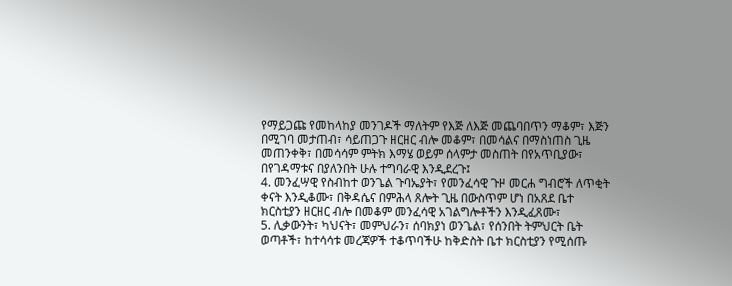የማይጋጩ የመከላከያ መንገዶች ማለትም የእጅ ለእጅ መጨባበጥን ማቆም፣ እጅን በሚገባ መታጠብ፣ ሳይጠጋጉ ዘርዘር ብሎ መቆም፣ በመሳልና በማስነጠስ ጊዜ መጠንቀቅ፣ በመሳሳም ምትክ እማሄ ወይም ሰላምታ መስጠት በየአጥቢያው፣ በየገዳማቱና በያለንበት ሁሉ ተግባራዊ እንዲደረጉ፤
4. መንፈሣዊ የስብከተ ወንጌል ጉባኤያት፣ የመንፈሳዊ ጉዞ መርሐ ግብሮች ለጥቂት ቀናት እንዲቆሙ፣ በቅዳሴና በምሕላ ጸሎት ጊዜ በውስጥም ሆነ በአጸደ ቤተ ክርስቲያን ዘርዘር ብሎ በመቆም መንፈሳዊ አገልግሎቶችን እንዲፈጸሙ፣
5. ሊቃውንት፣ ካህናት፣ መምህራን፣ ሰባክያነ ወንጌል፣ የሰንበት ትምህርት ቤት ወጣቶች፣ ከተሳሳቱ መረጃዎች ተቆጥባችሁ ከቅድስት ቤተ ክርስቲያን የሚሰጡ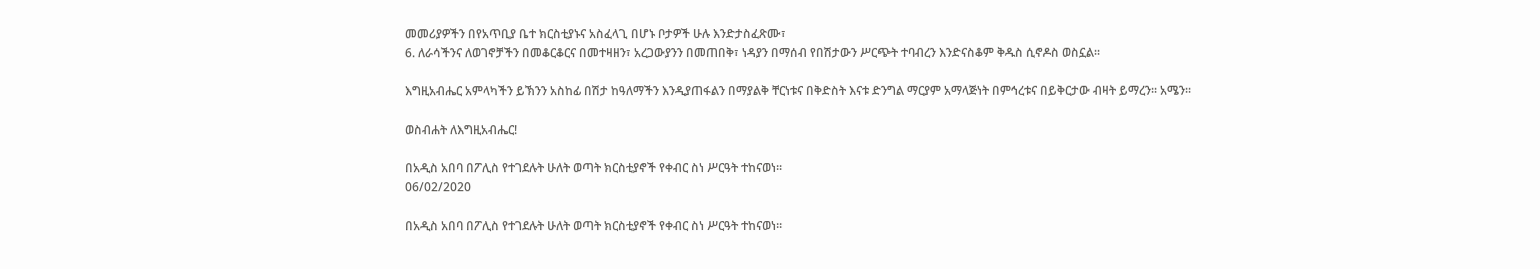መመሪያዎችን በየአጥቢያ ቤተ ክርስቲያኑና አስፈላጊ በሆኑ ቦታዎች ሁሉ እንድታስፈጽሙ፣
6. ለራሳችንና ለወገኖቻችን በመቆርቆርና በመተዛዘን፣ አረጋውያንን በመጠበቅ፣ ነዳያን በማሰብ የበሽታውን ሥርጭት ተባብረን እንድናስቆም ቅዱስ ሲኖዶስ ወስኗል፡፡

እግዚአብሔር አምላካችን ይኽንን አስከፊ በሽታ ከዓለማችን እንዲያጠፋልን በማያልቅ ቸርነቱና በቅድስት እናቱ ድንግል ማርያም አማላጅነት በምኅረቱና በይቅርታው ብዛት ይማረን፡፡ አሜን፡፡

ወስብሐት ለእግዚአብሔር!

በአዲስ አበባ በፖሊስ የተገደሉት ሁለት ወጣት ክርስቲያኖች የቀብር ስነ ሥርዓት ተከናወነ፡፡
06/02/2020

በአዲስ አበባ በፖሊስ የተገደሉት ሁለት ወጣት ክርስቲያኖች የቀብር ስነ ሥርዓት ተከናወነ፡፡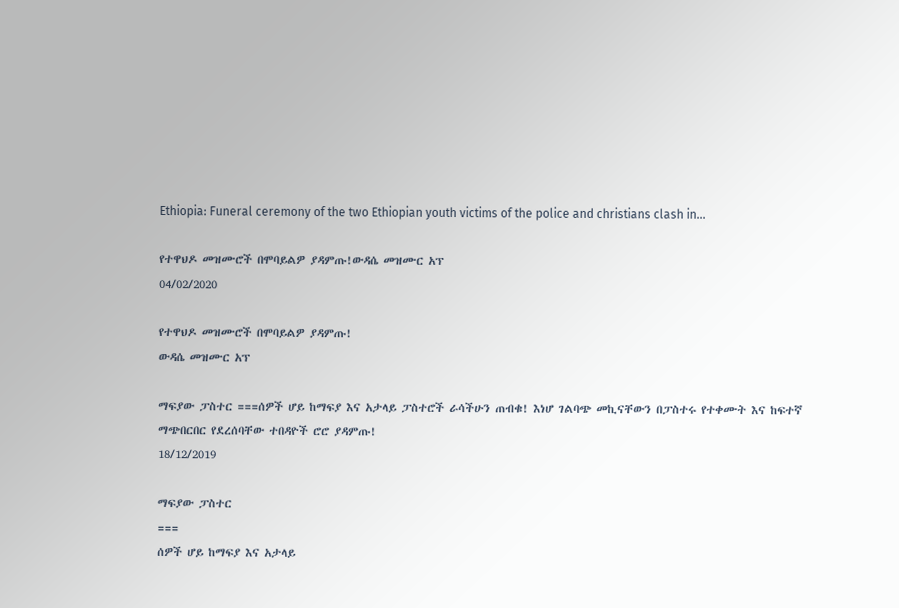Ethiopia: Funeral ceremony of the two Ethiopian youth victims of the police and christians clash in...

የተዋህዶ መዝሙሮች በሞባይልዎ ያዳምጡ!ውዳሴ መዝሙር አፕ
04/02/2020

የተዋህዶ መዝሙሮች በሞባይልዎ ያዳምጡ!
ውዳሴ መዝሙር አፕ

ማፍያው ፓስተር ===ሰዎች ሆይ ከማፍያ እና አታላይ ፓስተሮች ራሳችሁን ጠብቁ! እነሆ ገልባጭ መኪናቸውን በፓስተሩ የተቀሙት እና ከፍተኛ ማጭበርበር የደረሰባቸው ተበዳዮች ሮሮ ያዳምጡ!
18/12/2019

ማፍያው ፓስተር
===
ሰዎች ሆይ ከማፍያ እና አታላይ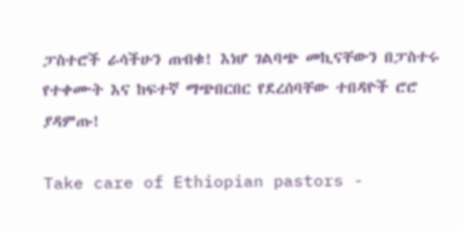ፓስተሮች ራሳችሁን ጠብቁ! እነሆ ገልባጭ መኪናቸውን በፓስተሩ የተቀሙት እና ከፍተኛ ማጭበርበር የደረሰባቸው ተበዳዮች ሮሮ ያዳምጡ!

Take care of Ethiopian pastors -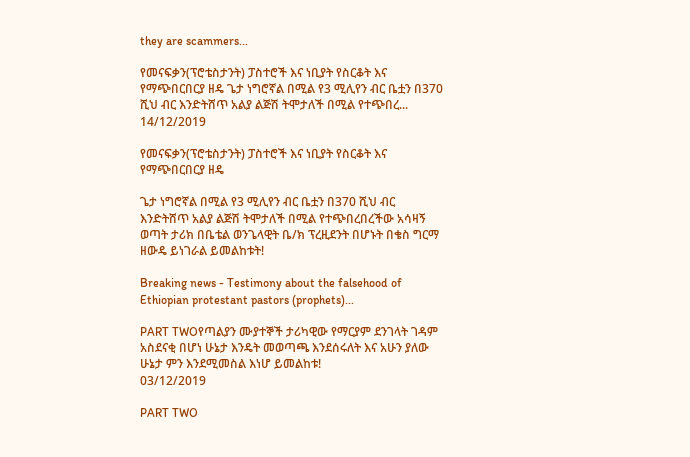they are scammers...

የመናፍቃን(ፕሮቴስታንት) ፓስተሮች እና ነቢያት የስርቆት እና የማጭበርበርያ ዘዴ ጌታ ነግሮኛል በሚል የ3 ሚሊየን ብር ቤቷን በ370 ሺህ ብር እንድትሸጥ አልያ ልጅሽ ትሞታለች በሚል የተጭበረ...
14/12/2019

የመናፍቃን(ፕሮቴስታንት) ፓስተሮች እና ነቢያት የስርቆት እና የማጭበርበርያ ዘዴ

ጌታ ነግሮኛል በሚል የ3 ሚሊየን ብር ቤቷን በ370 ሺህ ብር እንድትሸጥ አልያ ልጅሽ ትሞታለች በሚል የተጭበረበረችው አሳዛኝ ወጣት ታሪክ በቤቴል ወንጌላዊት ቤ/ክ ፕረዚደንት በሆኑት በቄስ ግርማ ዘውዴ ይነገራል ይመልከቱት!

Breaking news - Testimony about the falsehood of Ethiopian protestant pastors (prophets)...

PART TWOየጣልያን ሙያተኞች ታሪካዊው የማርያም ደንገላት ገዳም አስደናቂ በሆነ ሁኔታ እንዴት መወጣጫ እንደሰሩለት እና አሁን ያለው ሁኔታ ምን እንደሚመስል እነሆ ይመልከቱ!
03/12/2019

PART TWO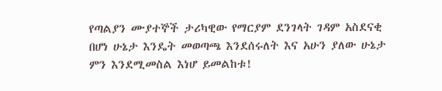የጣልያን ሙያተኞች ታሪካዊው የማርያም ደንገላት ገዳም አስደናቂ በሆነ ሁኔታ እንዴት መወጣጫ እንደሰሩለት እና አሁን ያለው ሁኔታ ምን እንደሚመስል እነሆ ይመልከቱ!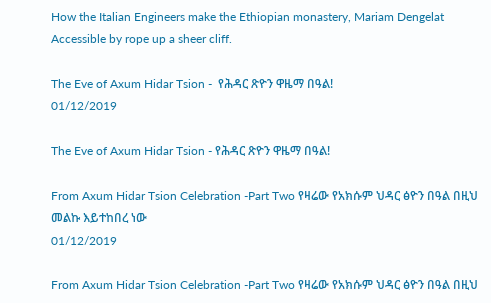How the Italian Engineers make the Ethiopian monastery, Mariam Dengelat Accessible by rope up a sheer cliff.

The Eve of Axum Hidar Tsion -  የሕዳር ጽዮን ዋዜማ በዓል!
01/12/2019

The Eve of Axum Hidar Tsion - የሕዳር ጽዮን ዋዜማ በዓል!

From Axum Hidar Tsion Celebration -Part Two የዛሬው የአክሱም ህዳር ፅዮን በዓል በዚህ መልኩ እይተከበረ ነው
01/12/2019

From Axum Hidar Tsion Celebration -Part Two የዛሬው የአክሱም ህዳር ፅዮን በዓል በዚህ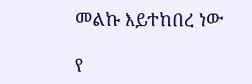መልኩ እይተከበረ ነው

የ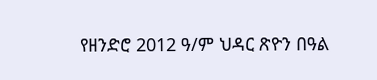የዘንድሮ 2012 ዓ/ም ህዳር ጽዮን በዓል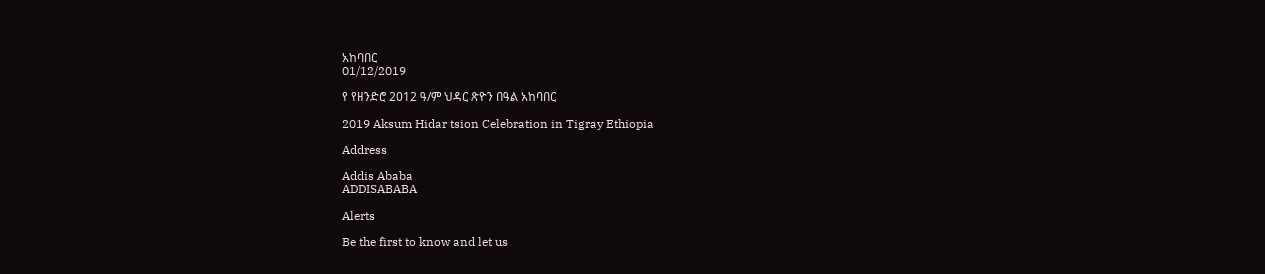አከባበር
01/12/2019

የ የዘንድሮ 2012 ዓ/ም ህዳር ጽዮን በዓል አከባበር

2019 Aksum Hidar tsion Celebration in Tigray Ethiopia

Address

Addis Ababa
ADDISABABA

Alerts

Be the first to know and let us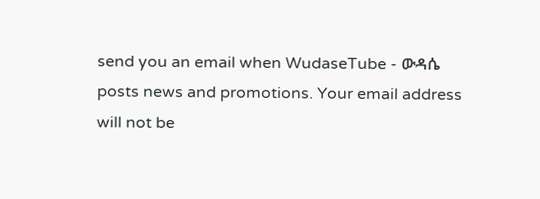send you an email when WudaseTube - ውዳሴ posts news and promotions. Your email address will not be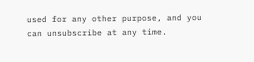used for any other purpose, and you can unsubscribe at any time.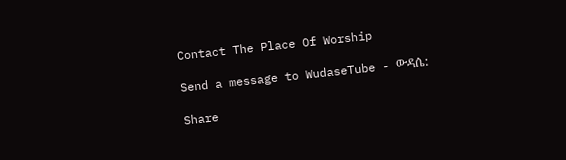Contact The Place Of Worship

Send a message to WudaseTube - ውዳሴ:

Share